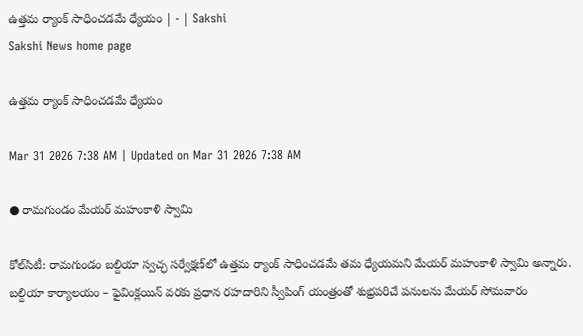ఉత్తమ ర్యాంక్‌ సాధించడమే ధ్యేయం | - | Sakshi
Sakshi News home page

ఉత్తమ ర్యాంక్‌ సాధించడమే ధ్యేయం

Mar 31 2026 7:38 AM | Updated on Mar 31 2026 7:38 AM

● రామగుండం మేయర్‌ మహంకాళి స్వామి

కోల్‌సిటీ: రామగుండం బల్దియా స్వచ్ఛ సర్వేక్షణ్‌లో ఉత్తమ ర్యాంక్‌ సాధించడమే తమ ధ్యేయమని మేయర్‌ మహంకాళి స్వామి అన్నారు. బల్దియా కార్యాలయం – ఫైవింక్లయిన్‌ వరకు ప్రధాన రహదారిని స్వీపింగ్‌ యంత్రంతో శుభ్రపరిచే పనులను మేయర్‌ సోమవారం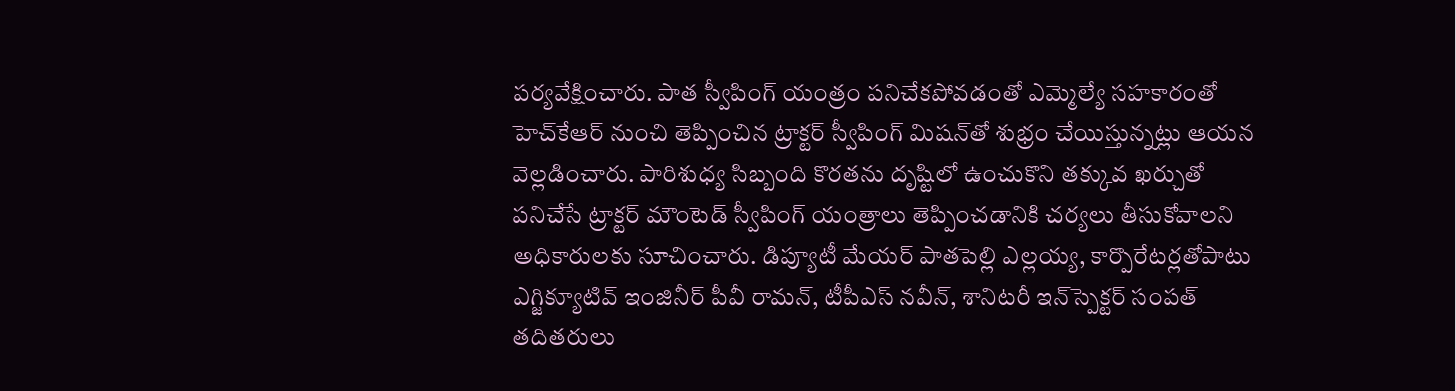పర్యవేక్షించారు. పాత స్వీపింగ్‌ యంత్రం పనిచేకపోవడంతో ఎమ్మెల్యే సహకారంతో హెచ్‌కేఆర్‌ నుంచి తెప్పించిన ట్రాక్టర్‌ స్వీపింగ్‌ మిషన్‌తో శుభ్రం చేయిస్తున్నట్లు ఆయన వెల్లడించారు. పారిశుధ్య సిబ్బంది కొరతను దృష్టిలో ఉంచుకొని తక్కువ ఖర్చుతో పనిచేసే ట్రాక్టర్‌ మౌంటెడ్‌ స్వీపింగ్‌ యంత్రాలు తెప్పించడానికి చర్యలు తీసుకోవాలని అధికారులకు సూచించారు. డిప్యూటీ మేయర్‌ పాతపెల్లి ఎల్లయ్య, కార్పొరేటర్లతోపాటు ఎగ్జిక్యూటివ్‌ ఇంజినీర్‌ పీవీ రామన్‌, టీపీఎస్‌ నవీన్‌, శానిటరీ ఇన్‌స్పెక్టర్‌ సంపత్‌ తదితరులు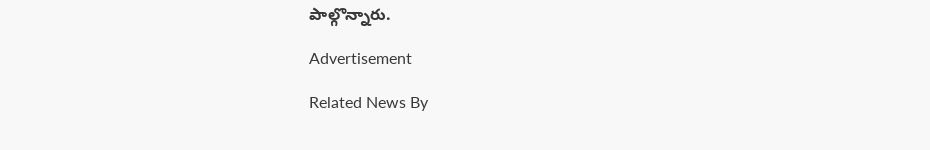పాల్గొన్నారు.

Advertisement

Related News By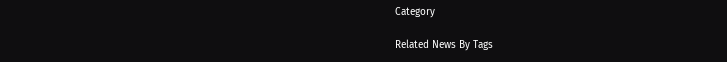Category

Related News By Tags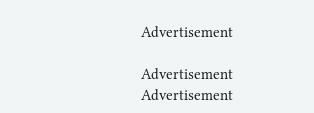Advertisement

Advertisement
Advertisement